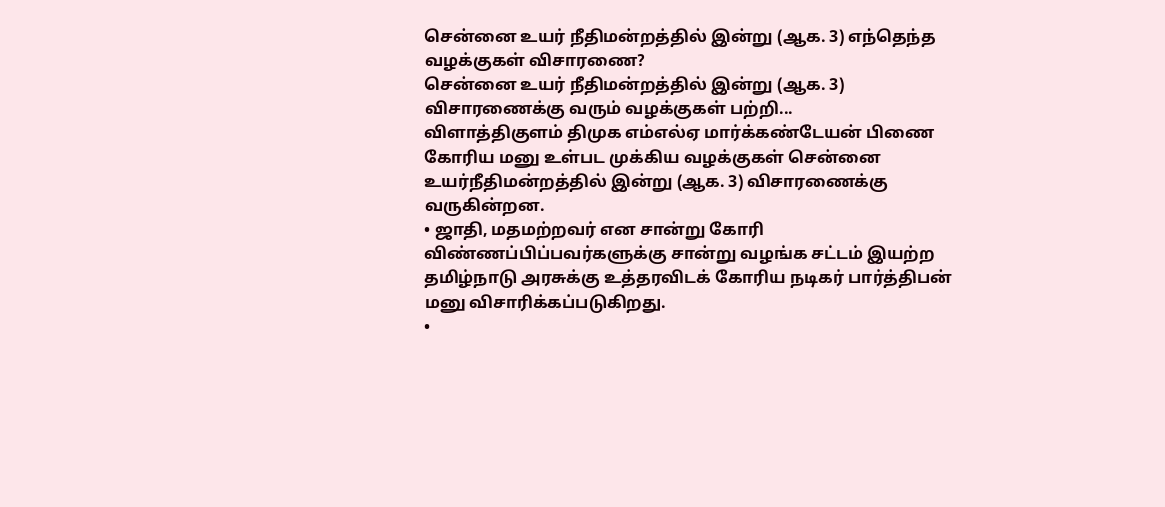சென்னை உயர் நீதிமன்றத்தில் இன்று (ஆக. 3) எந்தெந்த வழக்குகள் விசாரணை?
சென்னை உயர் நீதிமன்றத்தில் இன்று (ஆக. 3) விசாரணைக்கு வரும் வழக்குகள் பற்றி...
விளாத்திகுளம் திமுக எம்எல்ஏ மார்க்கண்டேயன் பிணை கோரிய மனு உள்பட முக்கிய வழக்குகள் சென்னை உயர்நீதிமன்றத்தில் இன்று (ஆக. 3) விசாரணைக்கு வருகின்றன.
• ஜாதி, மதமற்றவர் என சான்று கோரி விண்ணப்பிப்பவர்களுக்கு சான்று வழங்க சட்டம் இயற்ற தமிழ்நாடு அரசுக்கு உத்தரவிடக் கோரிய நடிகர் பார்த்திபன் மனு விசாரிக்கப்படுகிறது.
•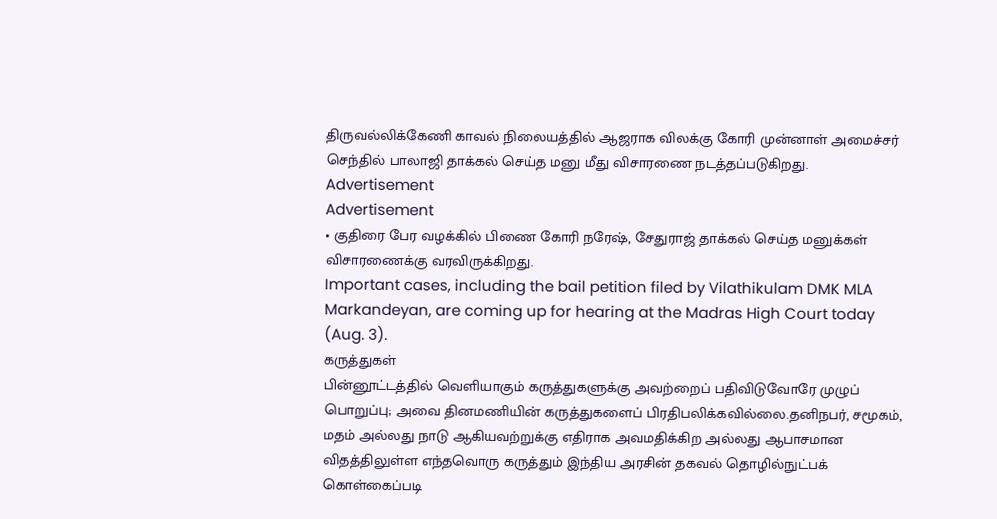திருவல்லிக்கேணி காவல் நிலையத்தில் ஆஜராக விலக்கு கோரி முன்னாள் அமைச்சர் செந்தில் பாலாஜி தாக்கல் செய்த மனு மீது விசாரணை நடத்தப்படுகிறது.
Advertisement
Advertisement
• குதிரை பேர வழக்கில் பிணை கோரி நரேஷ், சேதுராஜ் தாக்கல் செய்த மனுக்கள் விசாரணைக்கு வரவிருக்கிறது.
Important cases, including the bail petition filed by Vilathikulam DMK MLA Markandeyan, are coming up for hearing at the Madras High Court today (Aug. 3).
கருத்துகள்
பின்னூட்டத்தில் வெளியாகும் கருத்துகளுக்கு அவற்றைப் பதிவிடுவோரே முழுப் பொறுப்பு; அவை தினமணியின் கருத்துகளைப் பிரதிபலிக்கவில்லை.தனிநபர், சமூகம், மதம் அல்லது நாடு ஆகியவற்றுக்கு எதிராக அவமதிக்கிற அல்லது ஆபாசமான விதத்திலுள்ள எந்தவொரு கருத்தும் இந்திய அரசின் தகவல் தொழில்நுட்பக் கொள்கைப்படி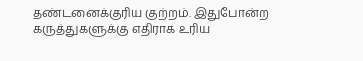தண்டனைக்குரிய குற்றம். இதுபோன்ற கருத்துகளுக்கு எதிராக உரிய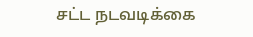சட்ட நடவடிக்கை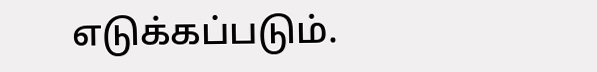எடுக்கப்படும்.